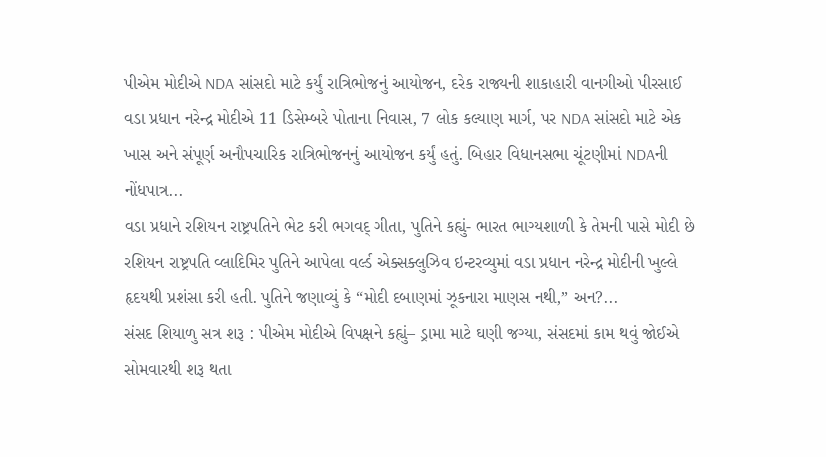પીએમ મોદીએ NDA સાંસદો માટે કર્યું રાત્રિભોજનું આયોજન, દરેક રાજ્યની શાકાહારી વાનગીઓ પીરસાઈ
વડા પ્રધાન નરેન્દ્ર મોદીએ 11 ડિસેમ્બરે પોતાના નિવાસ, 7 લોક કલ્યાણ માર્ગ, પર NDA સાંસદો માટે એક ખાસ અને સંપૂર્ણ અનૌપચારિક રાત્રિભોજનનું આયોજન કર્યું હતું. બિહાર વિધાનસભા ચૂંટણીમાં NDAની નોંધપાત્ર...
વડા પ્રધાને રશિયન રાષ્ટ્રપતિને ભેટ કરી ભગવદ્ ગીતા, પુતિને કહ્યું- ભારત ભાગ્યશાળી કે તેમની પાસે મોદી છે
રશિયન રાષ્ટ્રપતિ વ્લાદિમિર પુતિને આપેલા વર્લ્ડ એક્સક્લુઝિવ ઇન્ટરવ્યુમાં વડા પ્રધાન નરેન્દ્ર મોદીની ખુલ્લે હૃદયથી પ્રશંસા કરી હતી. પુતિને જણાવ્યું કે “મોદી દબાણમાં ઝૂકનારા માણસ નથી,” અન?...
સંસદ શિયાળુ સત્ર શરૂ : પીએમ મોદીએ વિપક્ષને કહ્યું– ડ્રામા માટે ઘણી જગ્યા, સંસદમાં કામ થવું જોઈએ
સોમવારથી શરૂ થતા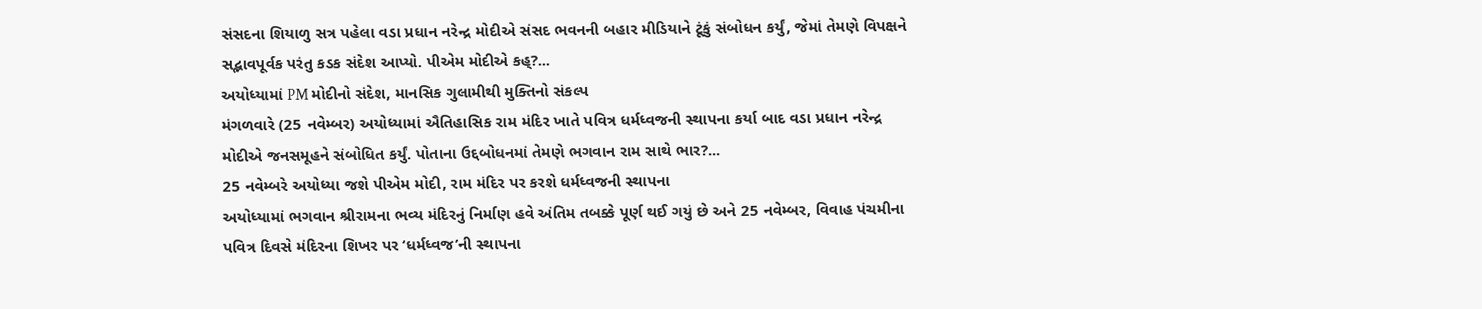સંસદના શિયાળુ સત્ર પહેલા વડા પ્રધાન નરેન્દ્ર મોદીએ સંસદ ભવનની બહાર મીડિયાને ટૂંકું સંબોધન કર્યું, જેમાં તેમણે વિપક્ષને સદ્ભાવપૂર્વક પરંતુ કડક સંદેશ આપ્યો. પીએમ મોદીએ કહ્?...
અયોધ્યામાં PM મોદીનો સંદેશ, માનસિક ગુલામીથી મુક્તિનો સંકલ્પ
મંગળવારે (25 નવેમ્બર) અયોધ્યામાં ઐતિહાસિક રામ મંદિર ખાતે પવિત્ર ધર્મધ્વજની સ્થાપના કર્યા બાદ વડા પ્રધાન નરેન્દ્ર મોદીએ જનસમૂહને સંબોધિત કર્યું. પોતાના ઉદ્દબોધનમાં તેમણે ભગવાન રામ સાથે ભાર?...
25 નવેમ્બરે અયોધ્યા જશે પીએમ મોદી, રામ મંદિર પર કરશે ધર્મધ્વજની સ્થાપના
અયોધ્યામાં ભગવાન શ્રીરામના ભવ્ય મંદિરનું નિર્માણ હવે અંતિમ તબક્કે પૂર્ણ થઈ ગયું છે અને 25 નવેમ્બર, વિવાહ પંચમીના પવિત્ર દિવસે મંદિરના શિખર પર ‘ધર્મધ્વજ’ની સ્થાપના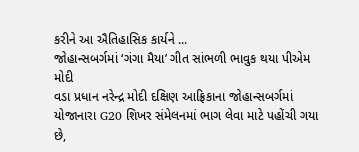કરીને આ ઐતિહાસિક કાર્યને ...
જોહાન્સબર્ગમાં ‘ગંગા મૈયા’ ગીત સાંભળી ભાવુક થયા પીએમ મોદી
વડા પ્રધાન નરેન્દ્ર મોદી દક્ષિણ આફ્રિકાના જોહાન્સબર્ગમાં યોજાનારા G20 શિખર સંમેલનમાં ભાગ લેવા માટે પહોંચી ગયા છે,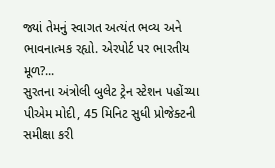જ્યાં તેમનું સ્વાગત અત્યંત ભવ્ય અને ભાવનાત્મક રહ્યો. એરપોર્ટ પર ભારતીય મૂળ?...
સુરતના અંત્રોલી બુલેટ ટ્રેન સ્ટેશન પહોંચ્યા પીએમ મોદી, 45 મિનિટ સુધી પ્રોજેક્ટની સમીક્ષા કરી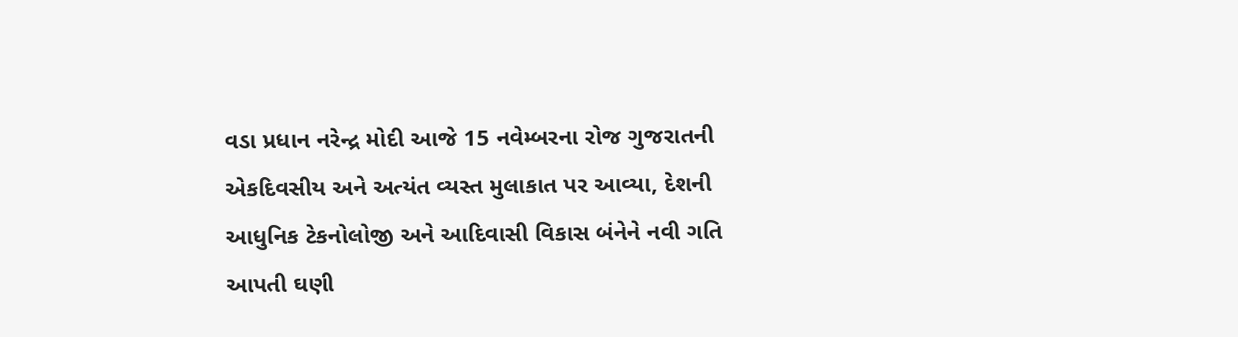વડા પ્રધાન નરેન્દ્ર મોદી આજે 15 નવેમ્બરના રોજ ગુજરાતની એકદિવસીય અને અત્યંત વ્યસ્ત મુલાકાત પર આવ્યા, દેશની આધુનિક ટેકનોલોજી અને આદિવાસી વિકાસ બંનેને નવી ગતિ આપતી ઘણી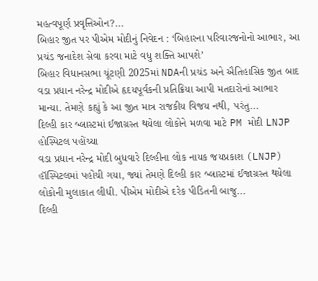મહત્વપૂર્ણ પ્રવૃત્તિઓન?...
બિહાર જીત પર પીએમ મોદીનું નિવેદન : ‘બિહારના પરિવારજનોનો આભાર, આ પ્રચંડ જનાદેશ સેવા કરવા માટે વધુ શક્તિ આપશે’
બિહાર વિધાનસભા ચૂંટણી 2025માં NDAની પ્રચંડ અને ઐતિહાસિક જીત બાદ વડા પ્રધાન નરેન્દ્ર મોદીએ હૃદયપૂર્વકની પ્રતિક્રિયા આપી મતદારોનાં આભાર માન્યા. તેમણે કહ્યું કે આ જીત માત્ર રાજકીય વિજય નથી, પરંતુ...
દિલ્હી કાર બ્લાસ્ટમાં ઈજાગ્રસ્ત થયેલા લોકોને મળવા માટે PM મોદી LNJP હોસ્પિટલ પહોંચ્યા
વડા પ્રધાન નરેન્દ્ર મોદી બુધવારે દિલ્હીના લોક નાયક જયપ્રકાશ (LNJP) હૉસ્પિટલમાં પહોંચી ગયા, જ્યાં તેમણે દિલ્હી કાર બ્લાસ્ટમાં ઈજાગ્રસ્ત થયેલા લોકોની મુલાકાત લીધી. પીએમ મોદીએ દરેક પીડિતની બાજુ...
દિલ્હી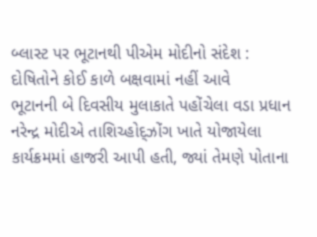બ્લાસ્ટ પર ભૂટાનથી પીએમ મોદીનો સંદેશ : દોષિતોને કોઈ કાળે બક્ષવામાં નહીં આવે
ભૂટાનની બે દિવસીય મુલાકાતે પહોંચેલા વડા પ્રધાન નરેન્દ્ર મોદીએ તાશિચ્હોદ્ઝોંગ ખાતે યોજાયેલા કાર્યક્રમમાં હાજરી આપી હતી, જ્યાં તેમણે પોતાના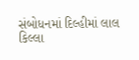સંબોધનમાં દિલ્હીમાં લાલ કિલ્લા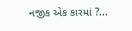નજીક એક કારમાં ?...